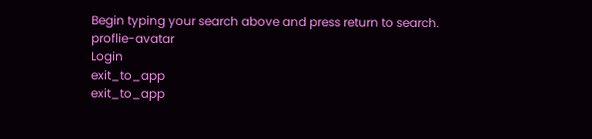Begin typing your search above and press return to search.
proflie-avatar
Login
exit_to_app
exit_to_app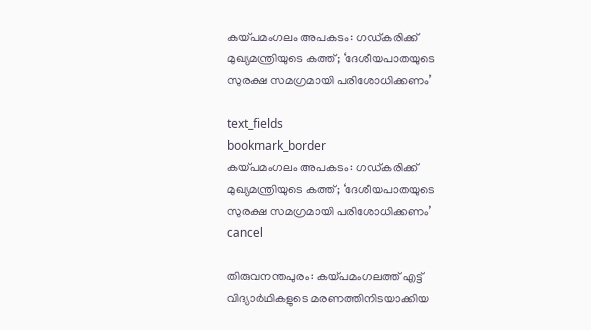കയ്പമംഗലം അപകടം: ഗഡ്കരിക്ക് മുഖ്യമന്ത്രിയുടെ കത്ത്; ‘ദേശീയപാതയുടെ സുരക്ഷ സമഗ്രമായി പരിശോധിക്കണം’

text_fields
bookmark_border
കയ്പമംഗലം അപകടം: ഗഡ്കരിക്ക് മുഖ്യമന്ത്രിയുടെ കത്ത്; ‘ദേശീയപാതയുടെ സുരക്ഷ സമഗ്രമായി പരിശോധിക്കണം’
cancel

തിരുവനന്തപുരം: കയ്പമംഗലത്ത് എട്ട് വിദ്യാർഥികളുടെ മരണത്തിനിടയാക്കിയ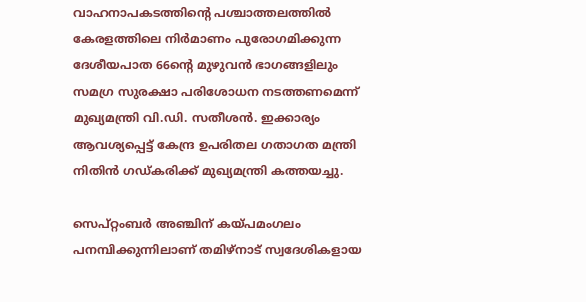വാഹനാപകടത്തിന്റെ പശ്ചാത്തലത്തിൽ കേരളത്തിലെ നിർമാണം പുരോഗമിക്കുന്ന ദേശീയപാത 66ന്റെ മുഴുവൻ ഭാഗങ്ങളിലും സമഗ്ര സുരക്ഷാ പരിശോധന നടത്തണമെന്ന് മുഖ്യമന്ത്രി വി.ഡി. സതീശൻ. ഇക്കാര്യം ആവശ്യപ്പെട്ട് കേന്ദ്ര ഉപരിതല ഗതാഗത മന്ത്രി നിതിൻ ഗഡ്കരിക്ക് മുഖ്യമന്ത്രി കത്തയച്ചു.

സെപ്റ്റംബർ അഞ്ചിന് കയ്പമംഗലം പനമ്പിക്കുന്നിലാണ് തമിഴ്നാട് സ്വദേശികളായ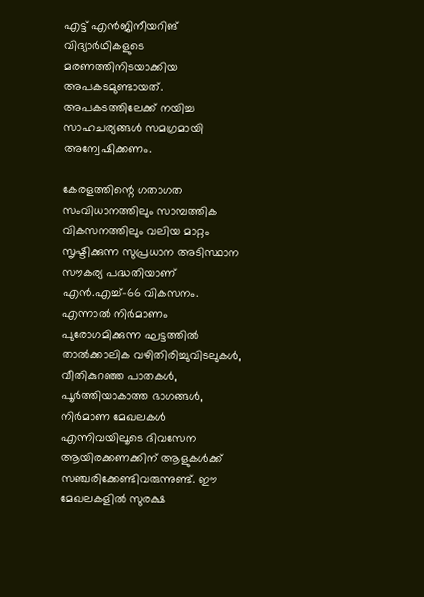എട്ട് എൻജിനീയറിങ് വിദ്യാർഥികളുടെ മരണത്തിനിടയാക്കിയ അപകടമുണ്ടായത്. അപകടത്തിലേക്ക് നയിച്ച സാഹചര്യങ്ങൾ സമഗ്രമായി അന്വേഷിക്കണം.

കേരളത്തിന്റെ ഗതാഗത സംവിധാനത്തിലും സാമ്പത്തിക വികസനത്തിലും വലിയ മാറ്റം സൃഷ്ടിക്കുന്ന സുപ്രധാന അടിസ്ഥാന സൗകര്യ പദ്ധതിയാണ് എൻ.എച്ച്-66 വികസനം. എന്നാൽ നിർമാണം പുരോഗമിക്കുന്ന ഘട്ടത്തിൽ താൽക്കാലിക വഴിതിരിച്ചുവിടലുകൾ, വീതികുറഞ്ഞ പാതകൾ, പൂർത്തിയാകാത്ത ഭാഗങ്ങൾ, നിർമാണ മേഖലകൾ എന്നിവയിലൂടെ ദിവസേന ആയിരക്കണക്കിന് ആളുകൾക്ക് സഞ്ചരിക്കേണ്ടിവരുന്നുണ്ട്. ഈ മേഖലകളിൽ സുരക്ഷ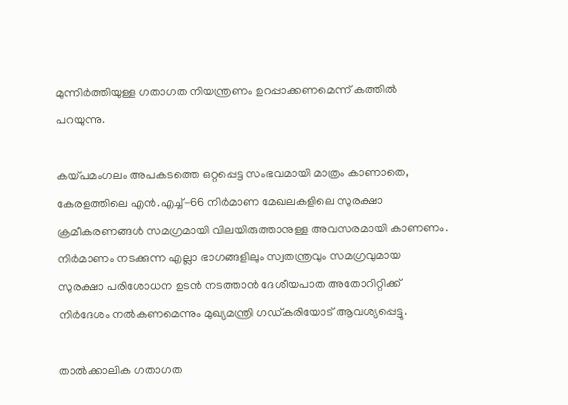മുന്നിർത്തിയുള്ള ഗതാഗത നിയന്ത്രണം ഉറപ്പാക്കണമെന്ന് കത്തിൽ പറയുന്നു.

കയ്പമംഗലം അപകടത്തെ ഒറ്റപ്പെട്ട സംഭവമായി മാത്രം കാണാതെ, കേരളത്തിലെ എൻ.എച്ച്-66 നിർമാണ മേഖലകളിലെ സുരക്ഷാ ക്രമീകരണങ്ങൾ സമഗ്രമായി വിലയിരുത്താനുള്ള അവസരമായി കാണണം. നിർമാണം നടക്കുന്ന എല്ലാ ഭാഗങ്ങളിലും സ്വതന്ത്രവും സമഗ്രവുമായ സുരക്ഷാ പരിശോധന ഉടൻ നടത്താൻ ദേശീയപാത അതോറിറ്റിക്ക് നിർദേശം നൽകണമെന്നും മുഖ്യമന്ത്രി ഗഡ്കരിയോട് ആവശ്യപ്പെട്ടു.

താൽക്കാലിക ഗതാഗത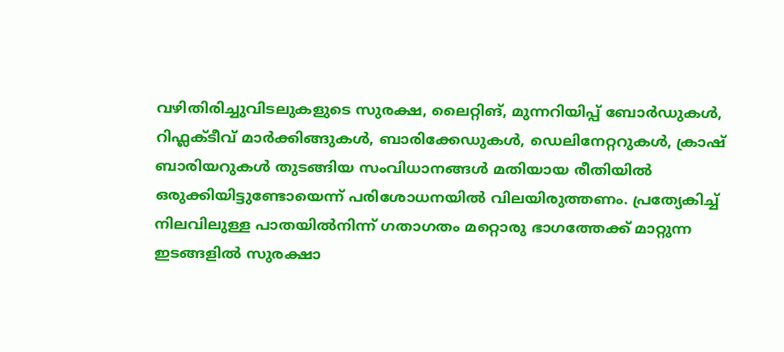വഴിതിരിച്ചുവിടലുകളുടെ സുരക്ഷ, ലൈറ്റിങ്, മുന്നറിയിപ്പ് ബോർഡുകൾ, റിഫ്ലക്ടീവ് മാർക്കിങ്ങുകൾ, ബാരിക്കേഡുകൾ, ഡെലിനേറ്ററുകൾ, ക്രാഷ് ബാരിയറുകൾ തുടങ്ങിയ സംവിധാനങ്ങൾ മതിയായ രീതിയിൽ ഒരുക്കിയിട്ടുണ്ടോയെന്ന് പരിശോധനയിൽ വിലയിരുത്തണം. പ്രത്യേകിച്ച് നിലവിലുള്ള പാതയിൽനിന്ന് ഗതാഗതം മറ്റൊരു ഭാഗത്തേക്ക് മാറ്റുന്ന ഇടങ്ങളിൽ സുരക്ഷാ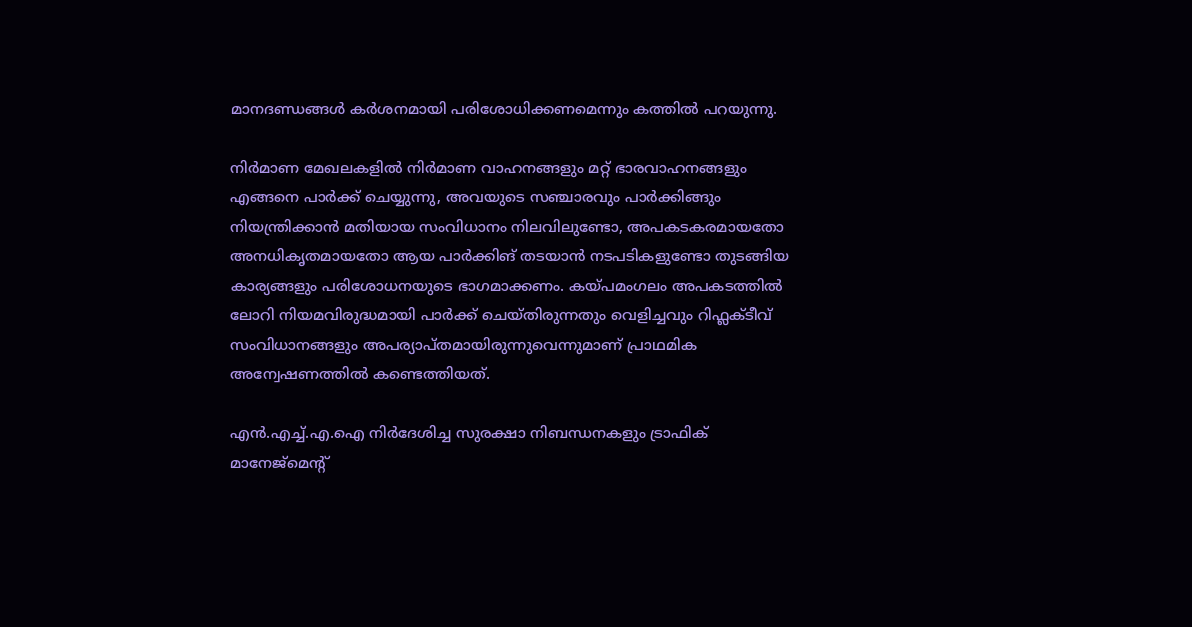മാനദണ്ഡങ്ങൾ കർശനമായി പരിശോധിക്കണമെന്നും കത്തിൽ പറയുന്നു.

നിർമാണ മേഖലകളിൽ നിർമാണ വാഹനങ്ങളും മറ്റ് ഭാരവാഹനങ്ങളും എങ്ങനെ പാർക്ക് ചെയ്യുന്നു, അവയുടെ സഞ്ചാരവും പാർക്കിങ്ങും നിയന്ത്രിക്കാൻ മതിയായ സംവിധാനം നിലവിലുണ്ടോ, അപകടകരമായതോ അനധികൃതമായതോ ആയ പാർക്കിങ് തടയാൻ നടപടികളുണ്ടോ തുടങ്ങിയ കാര്യങ്ങളും പരിശോധനയുടെ ഭാഗമാക്കണം. കയ്പമംഗലം അപകടത്തിൽ ലോറി നിയമവിരുദ്ധമായി പാർക്ക് ചെയ്തിരുന്നതും വെളിച്ചവും റിഫ്ലക്ടീവ് സംവിധാനങ്ങളും അപര്യാപ്തമായിരുന്നുവെന്നുമാണ് പ്രാഥമിക അന്വേഷണത്തിൽ കണ്ടെത്തിയത്.

എൻ.എച്ച്.എ.ഐ നിർദേശിച്ച സുരക്ഷാ നിബന്ധനകളും ട്രാഫിക് മാനേജ്മെന്റ്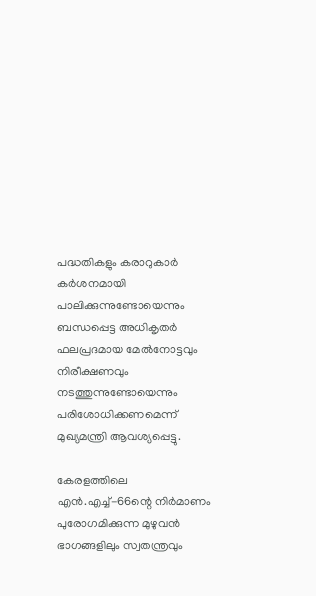പദ്ധതികളും കരാറുകാർ കർശനമായി പാലിക്കുന്നുണ്ടോയെന്നും ബന്ധപ്പെട്ട അധികൃതർ ഫലപ്രദമായ മേൽനോട്ടവും നിരീക്ഷണവും നടത്തുന്നുണ്ടോയെന്നും പരിശോധിക്കണമെന്ന് മുഖ്യമന്ത്രി ആവശ്യപ്പെട്ടു.

കേരളത്തിലെ എൻ.എച്ച്-66ന്റെ നിർമാണം പുരോഗമിക്കുന്ന മുഴുവൻ ഭാഗങ്ങളിലും സ്വതന്ത്രവും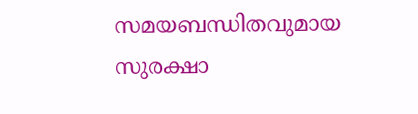സമയബന്ധിതവുമായ സുരക്ഷാ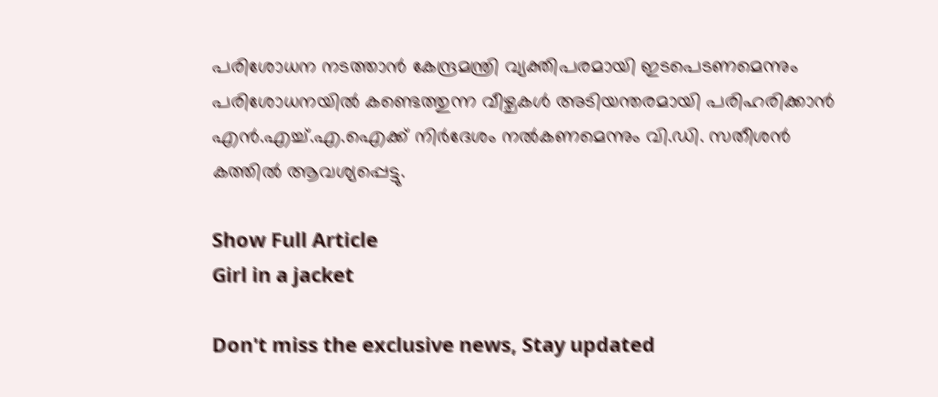പരിശോധന നടത്താൻ കേന്ദ്രമന്ത്രി വ്യക്തിപരമായി ഇടപെടണമെന്നും പരിശോധനയിൽ കണ്ടെത്തുന്ന വീഴ്ചകൾ അടിയന്തരമായി പരിഹരിക്കാൻ എൻ.എച്ച്.എ.ഐക്ക് നിർദേശം നൽകണമെന്നും വി.ഡി. സതീശൻ കത്തിൽ ആവശ്യപ്പെട്ടു.

Show Full Article
Girl in a jacket

Don't miss the exclusive news, Stay updated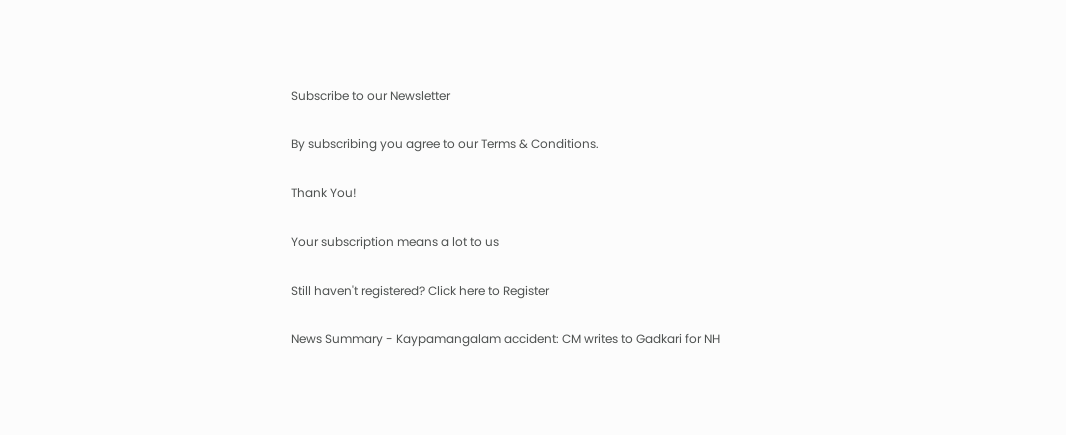Subscribe to our Newsletter

By subscribing you agree to our Terms & Conditions.

Thank You!

Your subscription means a lot to us

Still haven't registered? Click here to Register

News Summary - Kaypamangalam accident: CM writes to Gadkari for NH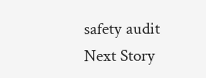safety audit
Next Story